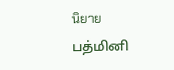นิยาย
பத்மினி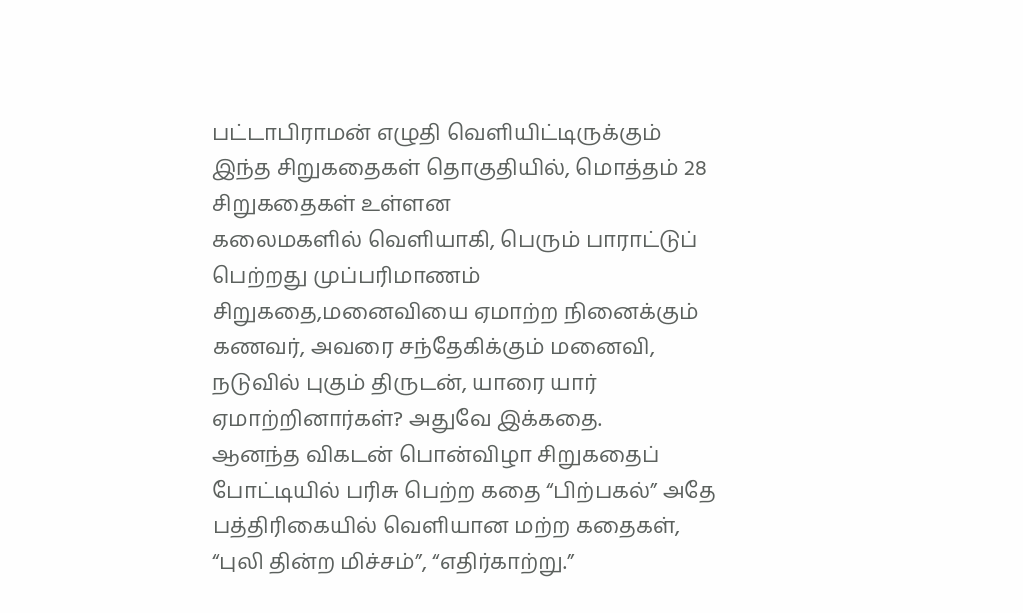பட்டாபிராமன் எழுதி வெளியிட்டிருக்கும் இந்த சிறுகதைகள் தொகுதியில், மொத்தம் 28 சிறுகதைகள் உள்ளன
கலைமகளில் வெளியாகி, பெரும் பாராட்டுப் பெற்றது முப்பரிமாணம் சிறுகதை,மனைவியை ஏமாற்ற நினைக்கும் கணவர், அவரை சந்தேகிக்கும் மனைவி, நடுவில் புகும் திருடன், யாரை யார் ஏமாற்றினார்கள்? அதுவே இக்கதை.
ஆனந்த விகடன் பொன்விழா சிறுகதைப் போட்டியில் பரிசு பெற்ற கதை “பிற்பகல்” அதே பத்திரிகையில் வெளியான மற்ற கதைகள், “புலி தின்ற மிச்சம்”, “எதிர்காற்று.”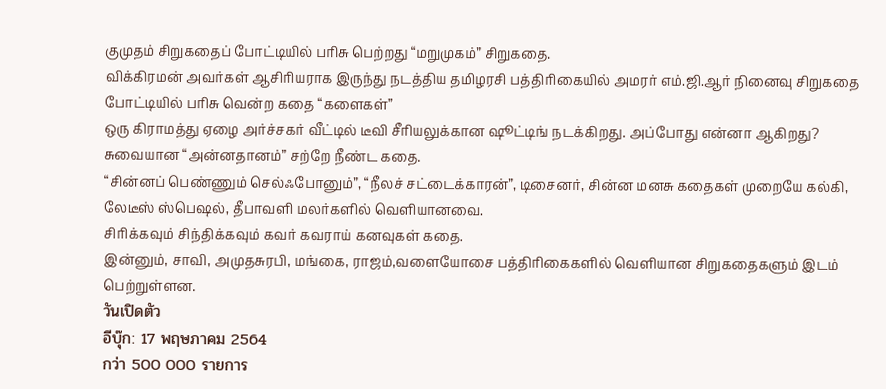குமுதம் சிறுகதைப் போட்டியில் பரிசு பெற்றது “மறுமுகம்” சிறுகதை.
விக்கிரமன் அவர்கள் ஆசிரியராக இருந்து நடத்திய தமிழரசி பத்திரிகையில் அமரர் எம்.ஜி.ஆர் நினைவு சிறுகதை போட்டியில் பரிசு வென்ற கதை “களைகள்”
ஒரு கிராமத்து ஏழை அர்ச்சகர் வீட்டில் டீவி சீரியலுக்கான ஷூட்டிங் நடக்கிறது. அப்போது என்னா ஆகிறது? சுவையான “அன்னதானம்” சற்றே நீண்ட கதை.
“சின்னப் பெண்ணும் செல்ஃபோனும்”, “நீலச் சட்டைக்காரன்”, டிசைனர், சின்ன மனசு கதைகள் முறையே கல்கி, லேடீஸ் ஸ்பெஷல், தீபாவளி மலர்களில் வெளியானவை.
சிரிக்கவும் சிந்திக்கவும் கவர் கவராய் கனவுகள் கதை.
இன்னும், சாவி, அமுதசுரபி, மங்கை, ராஜம்,வளையோசை பத்திரிகைகளில் வெளியான சிறுகதைகளும் இடம் பெற்றுள்ளன.
วันเปิดตัว
อีบุ๊ก: 17 พฤษภาคม 2564
กว่า 500 000 รายการ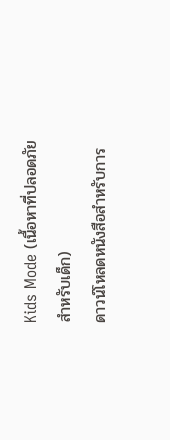Kids Mode (เนื้อหาที่ปลอดภัยสำหรับเด็ก)
ดาวน์โหลดหนังสือสำหรับการ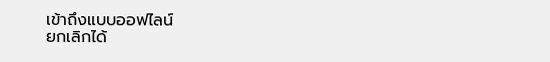เข้าถึงแบบออฟไลน์
ยกเลิกได้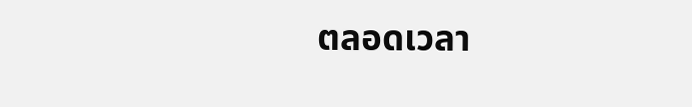ตลอดเวลา